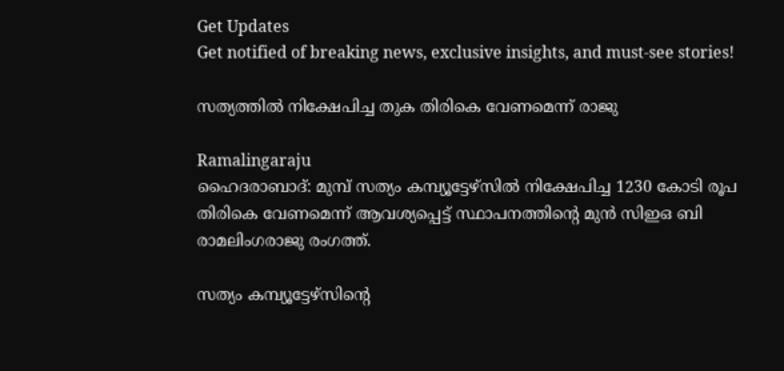Get Updates
Get notified of breaking news, exclusive insights, and must-see stories!

സത്യത്തില്‍ നിക്ഷേപിച്ച തുക തിരികെ വേണമെന്ന് രാജു

Ramalingaraju
ഹൈദരാബാദ്: മുമ്പ് സത്യം കമ്പ്യൂട്ടേഴ്‌സില്‍ നിക്ഷേപിച്ച 1230 കോടി രൂപ തിരികെ വേണമെന്ന് ആവശ്യപ്പെട്ട് സ്ഥാപനത്തിന്റെ മുന്‍ സിഇഒ ബി രാമലിംഗരാജു രംഗത്ത്.

സത്യം കമ്പ്യൂട്ടേഴ്‌സിന്റെ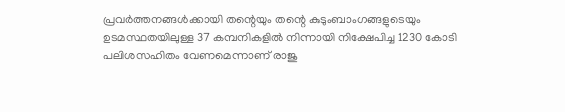പ്രവര്‍ത്തനങ്ങള്‍ക്കായി തന്റെയും തന്റെ കുടുംബാംഗങ്ങളുടെയും ഉടമസ്ഥതയിലുള്ള 37 കമ്പനികളില്‍ നിന്നായി നിക്ഷേപിച്ച 1230 കോടി പലിശസഹിതം വേണമെന്നാണ് രാജു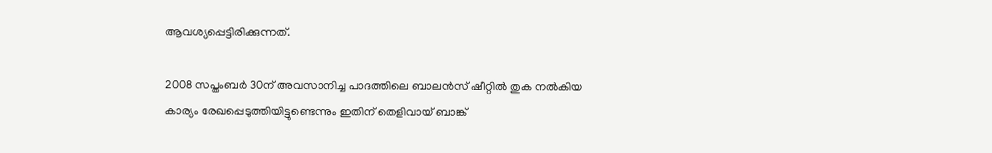ആവശ്യപ്പെട്ടിരിക്കുന്നത്.

2008 സപ്തംബര്‍ 30ന് അവസാനിച്ച പാദത്തിലെ ബാലന്‍സ് ഷീറ്റില്‍ തുക നല്‍കിയ കാര്യം രേഖപ്പെടുത്തിയിട്ടുണ്ടെന്നും ഇതിന് തെളിവായ് ബാങ്ക്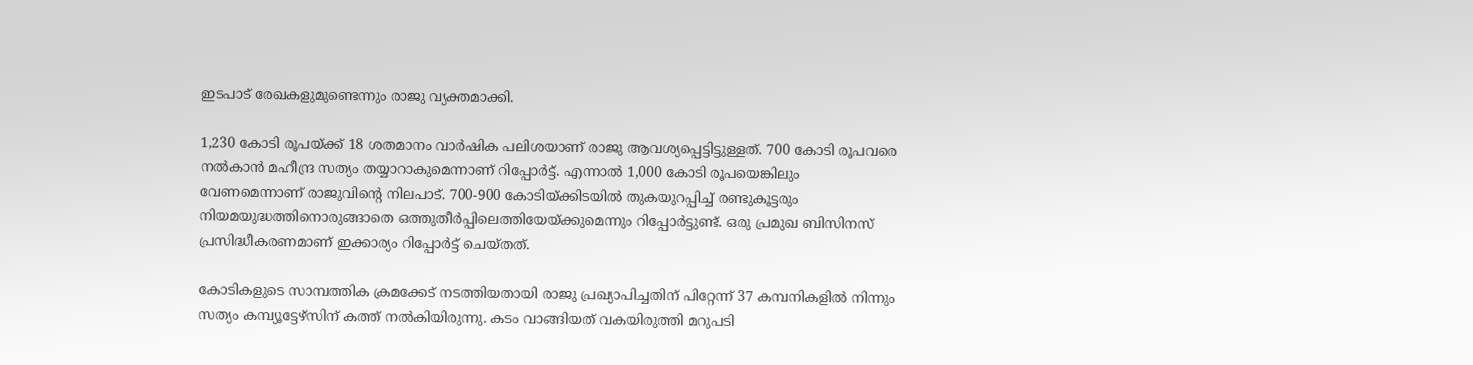ഇടപാട് രേഖകളുമുണ്ടെന്നും രാജു വ്യക്തമാക്കി.

1,230 കോടി രൂപയ്ക്ക് 18 ശതമാനം വാര്‍ഷിക പലിശയാണ് രാജു ആവശ്യപ്പെട്ടിട്ടുള്ളത്. 700 കോടി രൂപവരെ നല്‍കാന്‍ മഹീന്ദ്ര സത്യം തയ്യാറാകുമെന്നാണ് റിപ്പോര്‍ട്ട്. എന്നാല്‍ 1,000 കോടി രൂപയെങ്കിലും വേണമെന്നാണ് രാജുവിന്റെ നിലപാട്. 700-900 കോടിയ്ക്കിടയില്‍ തുകയുറപ്പിച്ച് രണ്ടുകൂട്ടരും നിയമയുദ്ധത്തിനൊരുങ്ങാതെ ഒത്തുതീര്‍പ്പിലെത്തിയേയ്ക്കുമെന്നും റിപ്പോര്‍ട്ടുണ്ട്. ഒരു പ്രമുഖ ബിസിനസ് പ്രസിദ്ധീകരണമാണ് ഇക്കാര്യം റിപ്പോര്‍ട്ട് ചെയ്തത്.

കോടികളുടെ സാമ്പത്തിക ക്രമക്കേട് നടത്തിയതായി രാജു പ്രഖ്യാപിച്ചതിന് പിറ്റേന്ന് 37 കമ്പനികളില്‍ നിന്നും സത്യം കമ്പ്യൂട്ടേഴ്‌സിന് കത്ത് നല്‍കിയിരുന്നു. കടം വാങ്ങിയത് വകയിരുത്തി മറുപടി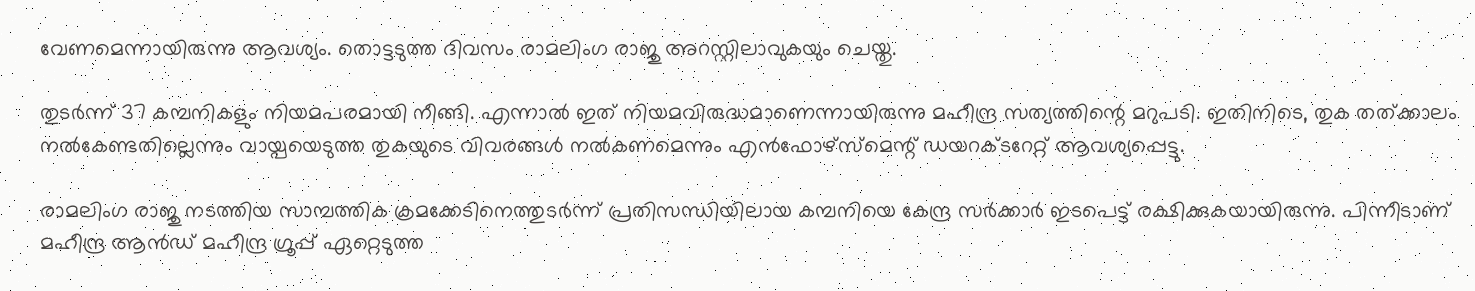വേണമെന്നായിരുന്നു ആവശ്യം. തൊട്ടടുത്ത ദിവസം രാമലിംഗ രാജു അറസ്റ്റിലാവുകയും ചെയ്തു.

തുടര്‍ന്ന് 37 കമ്പനികളും നിയമപരമായി നീങ്ങി. എന്നാല്‍ ഇത് നിയമവിരുദ്ധമാണെന്നായിരുന്നു മഹീന്ദ്ര സത്യത്തിന്റെ മറുപടി. ഇതിനിടെ, തുക തത്ക്കാലം നല്‍കേണ്ടതില്ലെന്നും വായ്പയെടുത്ത തുകയുടെ വിവരങ്ങള്‍ നല്‍കണമെന്നും എന്‍ഫോഴ്‌സ്‌മെന്റ് ഡയറക്ടറേറ്റ് ആവശ്യപ്പെട്ടു.

രാമലിംഗ രാജു നടത്തിയ സാമ്പത്തിക ക്രമക്കേടിനെത്തുടര്‍ന്ന് പ്രതിസന്ധിയിലായ കമ്പനിയെ കേന്ദ്ര സര്‍ക്കാര്‍ ഇടപെട്ട് രക്ഷിക്കുകയായിരുന്നു. പിന്നീടാണ് മഹീന്ദ്ര ആന്‍ഡ് മഹീന്ദ്ര ഗ്രൂപ്പ് ഏറ്റെടുത്ത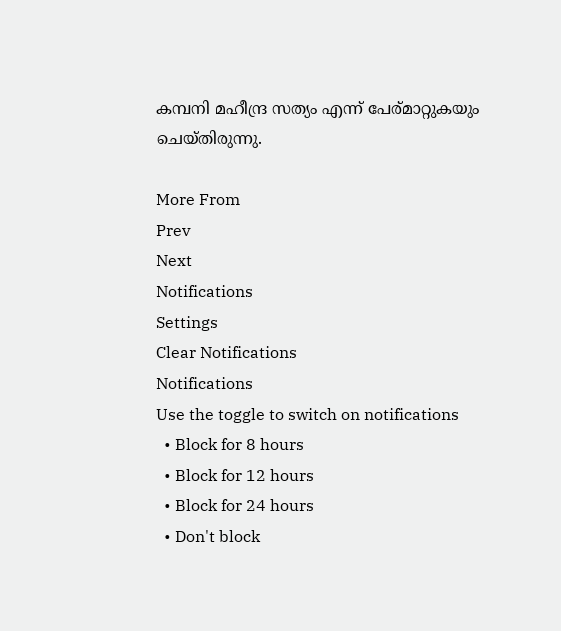കമ്പനി മഹീന്ദ്ര സത്യം എന്ന് പേര്മാറ്റുകയും ചെയ്തിരുന്നു.

More From
Prev
Next
Notifications
Settings
Clear Notifications
Notifications
Use the toggle to switch on notifications
  • Block for 8 hours
  • Block for 12 hours
  • Block for 24 hours
  • Don't block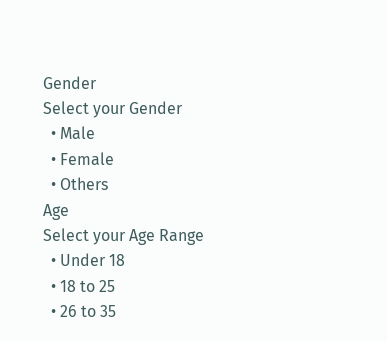Gender
Select your Gender
  • Male
  • Female
  • Others
Age
Select your Age Range
  • Under 18
  • 18 to 25
  • 26 to 35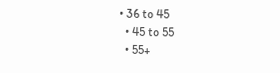• 36 to 45
  • 45 to 55
  • 55+